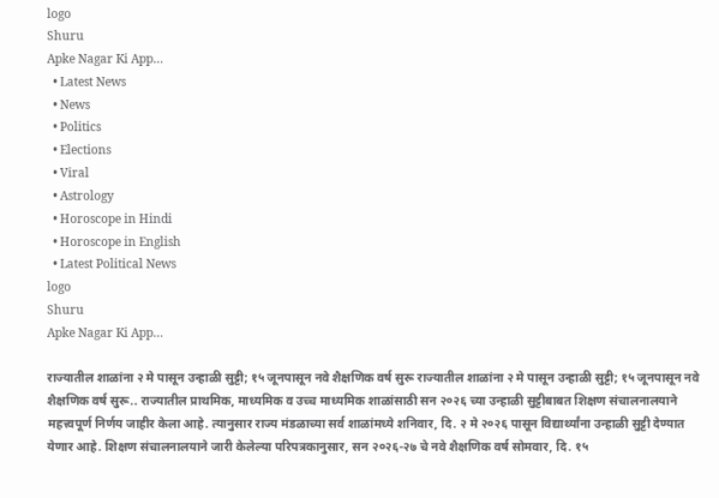logo
Shuru
Apke Nagar Ki App…
  • Latest News
  • News
  • Politics
  • Elections
  • Viral
  • Astrology
  • Horoscope in Hindi
  • Horoscope in English
  • Latest Political News
logo
Shuru
Apke Nagar Ki App…

राज्यातील शाळांना २ मे पासून उन्हाळी सुट्टी; १५ जूनपासून नवे शैक्षणिक वर्ष सुरू राज्यातील शाळांना २ मे पासून उन्हाळी सुट्टी; १५ जूनपासून नवे शैक्षणिक वर्ष सुरू.. राज्यातील प्राथमिक, माध्यमिक व उच्च माध्यमिक शाळांसाठी सन २०२६ च्या उन्हाळी सुट्टीबाबत शिक्षण संचालनालयाने महत्त्वपूर्ण निर्णय जाहीर केला आहे. त्यानुसार राज्य मंडळाच्या सर्व शाळांमध्ये शनिवार, दि. २ मे २०२६ पासून विद्यार्थ्यांना उन्हाळी सुट्टी देण्यात येणार आहे. शिक्षण संचालनालयाने जारी केलेल्या परिपत्रकानुसार, सन २०२६-२७ चे नवे शैक्षणिक वर्ष सोमवार, दि. १५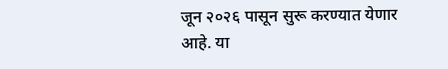जून २०२६ पासून सुरू करण्यात येणार आहे. या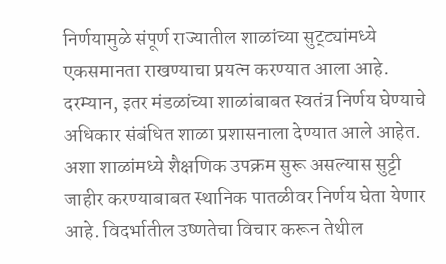निर्णयामुळे संपूर्ण राज्यातील शाळांच्या सुट्ट्यांमध्ये एकसमानता राखण्याचा प्रयत्न करण्यात आला आहे. दरम्यान, इतर मंडळांच्या शाळांबाबत स्वतंत्र निर्णय घेण्याचे अधिकार संबंधित शाळा प्रशासनाला देण्यात आले आहेत. अशा शाळांमध्ये शैक्षणिक उपक्रम सुरू असल्यास सुट्टी जाहीर करण्याबाबत स्थानिक पातळीवर निर्णय घेता येणार आहे. विदर्भातील उष्णतेचा विचार करून तेथील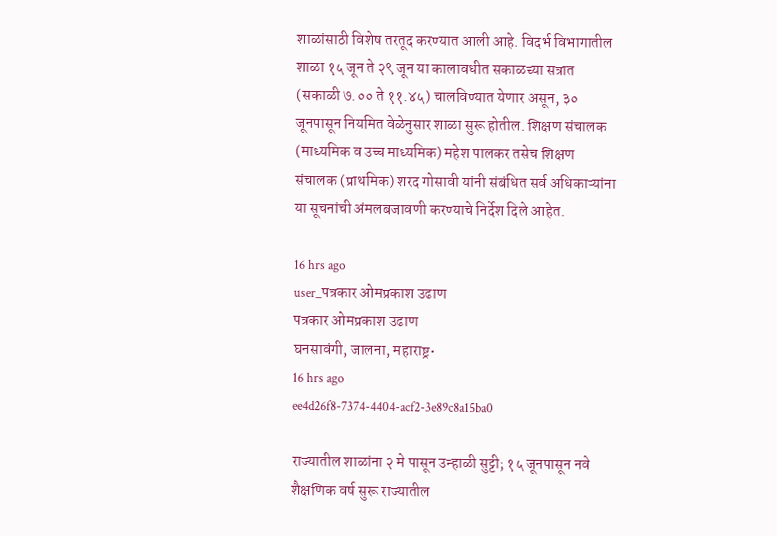शाळांसाठी विशेष तरतूद करण्यात आली आहे. विदर्भ विभागातील शाळा १५ जून ते २९ जून या कालावधीत सकाळच्या सत्रात (सकाळी ७.०० ते ११.४५) चालविण्यात येणार असून, ३० जूनपासून नियमित वेळेनुसार शाळा सुरू होतील. शिक्षण संचालक (माध्यमिक व उच्च माध्यमिक) महेश पालकर तसेच शिक्षण संचालक (प्राथमिक) शरद गोसावी यांनी संबंधित सर्व अधिकाऱ्यांना या सूचनांची अंमलबजावणी करण्याचे निर्देश दिले आहेत.

16 hrs ago
user_पत्रकार ओमप्रकाश उढाण
पत्रकार ओमप्रकाश उढाण
घनसावंगी, जालना, महाराष्ट्र•
16 hrs ago
ee4d26f8-7374-4404-acf2-3e89c8a15ba0

राज्यातील शाळांना २ मे पासून उन्हाळी सुट्टी; १५ जूनपासून नवे शैक्षणिक वर्ष सुरू राज्यातील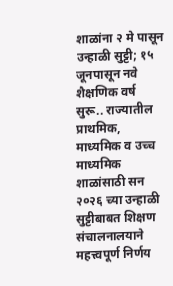शाळांना २ मे पासून उन्हाळी सुट्टी; १५ जूनपासून नवे शैक्षणिक वर्ष सुरू.. राज्यातील प्राथमिक, माध्यमिक व उच्च माध्यमिक शाळांसाठी सन २०२६ च्या उन्हाळी सुट्टीबाबत शिक्षण संचालनालयाने महत्त्वपूर्ण निर्णय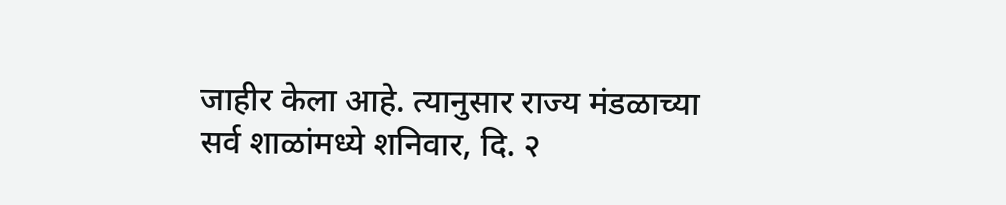जाहीर केला आहे. त्यानुसार राज्य मंडळाच्या सर्व शाळांमध्ये शनिवार, दि. २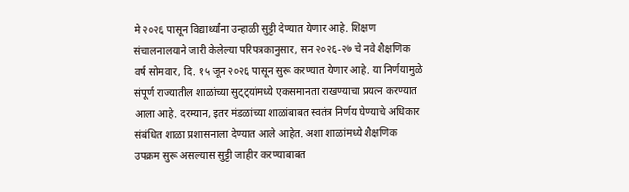मे २०२६ पासून विद्यार्थ्यांना उन्हाळी सुट्टी देण्यात येणार आहे. शिक्षण संचालनालयाने जारी केलेल्या परिपत्रकानुसार, सन २०२६-२७ चे नवे शैक्षणिक वर्ष सोमवार, दि. १५ जून २०२६ पासून सुरू करण्यात येणार आहे. या निर्णयामुळे संपूर्ण राज्यातील शाळांच्या सुट्ट्यांमध्ये एकसमानता राखण्याचा प्रयत्न करण्यात आला आहे. दरम्यान, इतर मंडळांच्या शाळांबाबत स्वतंत्र निर्णय घेण्याचे अधिकार संबंधित शाळा प्रशासनाला देण्यात आले आहेत. अशा शाळांमध्ये शैक्षणिक उपक्रम सुरू असल्यास सुट्टी जाहीर करण्याबाबत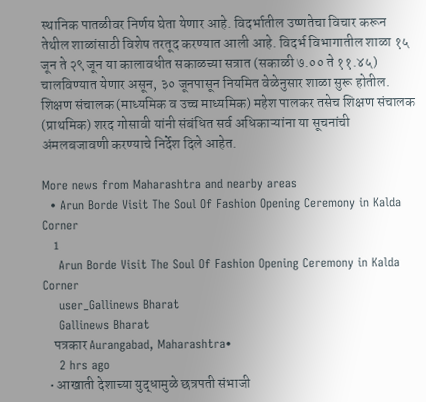स्थानिक पातळीवर निर्णय घेता येणार आहे. विदर्भातील उष्णतेचा विचार करून तेथील शाळांसाठी विशेष तरतूद करण्यात आली आहे. विदर्भ विभागातील शाळा १५ जून ते २९ जून या कालावधीत सकाळच्या सत्रात (सकाळी ७.०० ते ११.४५) चालविण्यात येणार असून, ३० जूनपासून नियमित वेळेनुसार शाळा सुरू होतील. शिक्षण संचालक (माध्यमिक व उच्च माध्यमिक) महेश पालकर तसेच शिक्षण संचालक (प्राथमिक) शरद गोसावी यांनी संबंधित सर्व अधिकाऱ्यांना या सूचनांची अंमलबजावणी करण्याचे निर्देश दिले आहेत.

More news from Maharashtra and nearby areas
  • Arun Borde Visit The Soul Of Fashion Opening Ceremony in Kalda Corner
    1
    Arun Borde Visit The Soul Of Fashion Opening Ceremony in Kalda Corner
    user_Gallinews Bharat
    Gallinews Bharat
    पत्रकार Aurangabad, Maharashtra•
    2 hrs ago
  • आखाती देशाच्या युद्धामुळे छत्रपती संभाजी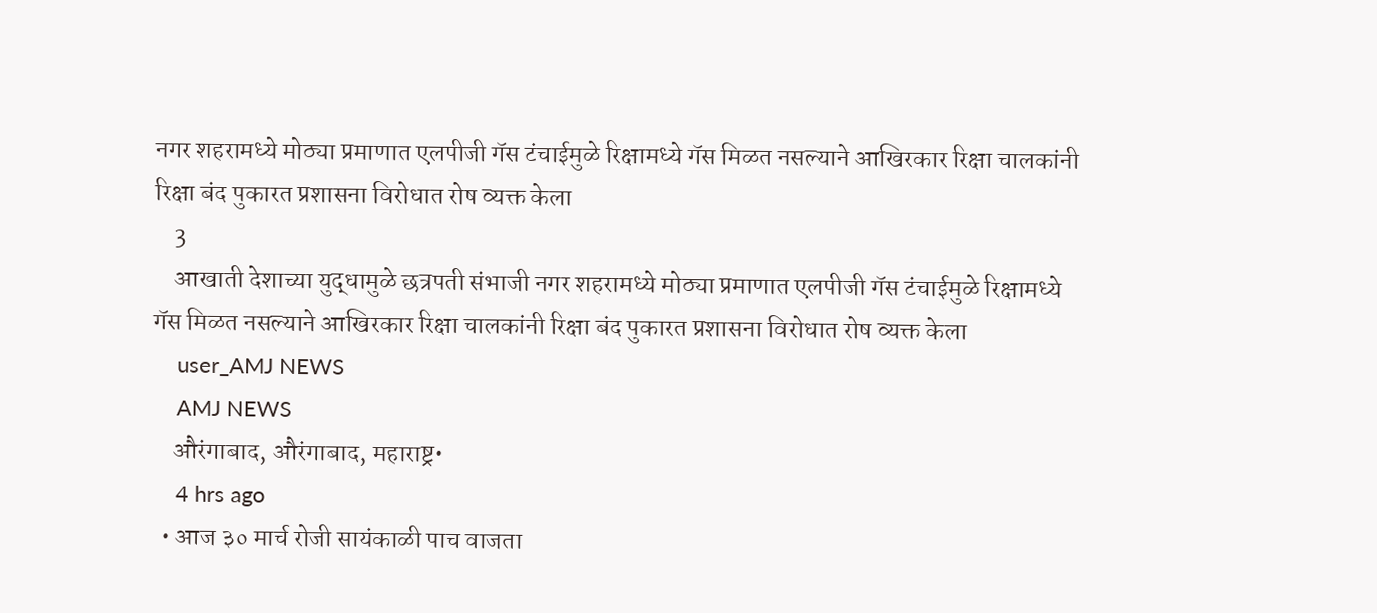नगर शहरामध्ये मोठ्या प्रमाणात एलपीजी गॅस टंचाईमुळे रिक्षामध्ये गॅस मिळत नसल्याने आखिरकार रिक्षा चालकांनी रिक्षा बंद पुकारत प्रशासना विरोधात रोष व्यक्त केला
    3
    आखाती देशाच्या युद्धामुळे छत्रपती संभाजी नगर शहरामध्ये मोठ्या प्रमाणात एलपीजी गॅस टंचाईमुळे रिक्षामध्ये गॅस मिळत नसल्याने आखिरकार रिक्षा चालकांनी रिक्षा बंद पुकारत प्रशासना विरोधात रोष व्यक्त केला
    user_AMJ NEWS
    AMJ NEWS
    औरंगाबाद, औरंगाबाद, महाराष्ट्र•
    4 hrs ago
  • आज ३० मार्च रोजी सायंकाळी पाच वाजता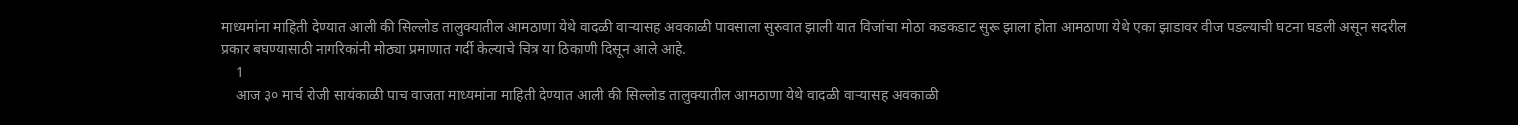माध्यमांना माहिती देण्यात आली की सिल्लोड तालुक्यातील आमठाणा येथे वादळी वाऱ्यासह अवकाळी पावसाला सुरुवात झाली यात विजांचा मोठा कडकडाट सुरू झाला होता आमठाणा येथे एका झाडावर वीज पडल्याची घटना घडली असून सदरील प्रकार बघण्यासाठी नागरिकांनी मोठ्या प्रमाणात गर्दी केल्याचे चित्र या ठिकाणी दिसून आले आहे.
    1
    आज ३० मार्च रोजी सायंकाळी पाच वाजता माध्यमांना माहिती देण्यात आली की सिल्लोड तालुक्यातील आमठाणा येथे वादळी वाऱ्यासह अवकाळी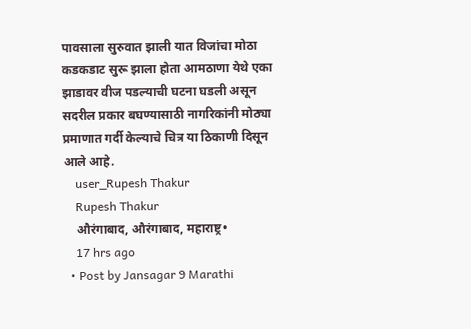पावसाला सुरुवात झाली यात विजांचा मोठा कडकडाट सुरू झाला होता आमठाणा येथे एका झाडावर वीज पडल्याची घटना घडली असून सदरील प्रकार बघण्यासाठी नागरिकांनी मोठ्या प्रमाणात गर्दी केल्याचे चित्र या ठिकाणी दिसून आले आहे.
    user_Rupesh Thakur
    Rupesh Thakur
    औरंगाबाद, औरंगाबाद, महाराष्ट्र•
    17 hrs ago
  • Post by Jansagar 9 Marathi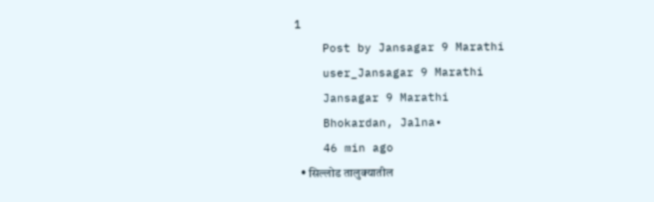1
    Post by Jansagar 9 Marathi
    user_Jansagar 9 Marathi
    Jansagar 9 Marathi
    Bhokardan, Jalna•
    46 min ago
  • सिल्लोड तालुक्यातील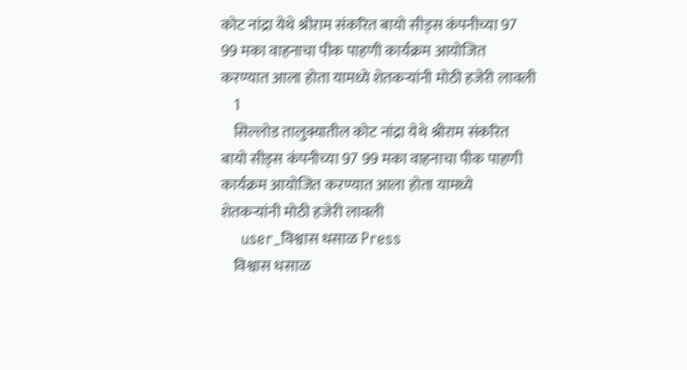कोट नांद्रा येथे श्रीराम संकरित बायो सीड्स कंपनीच्या 97 99 मका वाहनाचा पीक पाहणी कार्यक्रम आयोजित करण्यात आला होता यामध्ये शेतकऱ्यांनी मोठी हजेरी लावली
    1
    सिल्लोड तालुक्यातील कोट नांद्रा येथे श्रीराम संकरित बायो सीड्स कंपनीच्या 97 99 मका वाहनाचा पीक पाहणी कार्यक्रम आयोजित करण्यात आला होता यामध्ये शेतकऱ्यांनी मोठी हजेरी लावली
    user_विश्वास धसाळ Press
    विश्वास धसाळ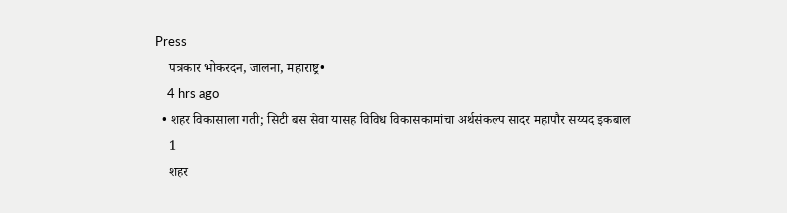Press
    पत्रकार भोकरदन, जालना, महाराष्ट्र•
    4 hrs ago
  • शहर विकासाला गती; सिटी बस सेवा यासह विविध विकासकामांचा अर्थसंकल्प सादर महापौर सय्यद इकबाल
    1
    शहर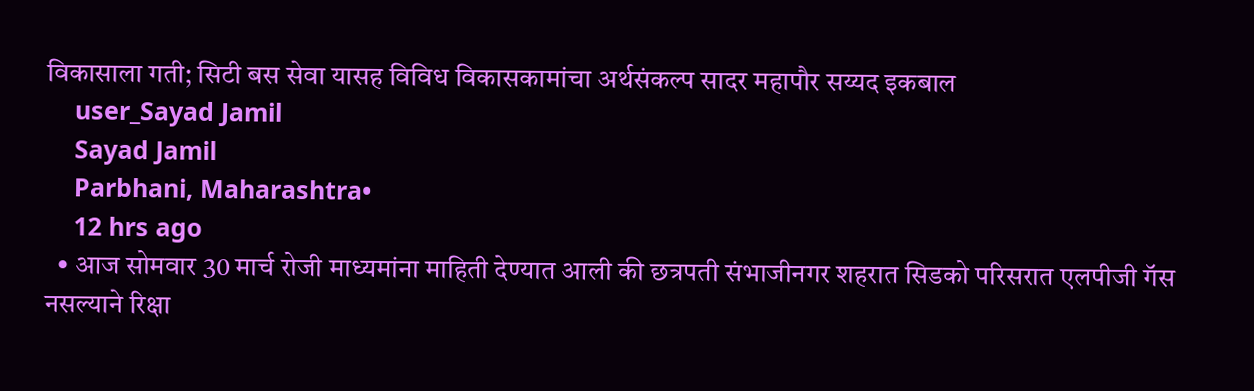विकासाला गती; सिटी बस सेवा यासह विविध विकासकामांचा अर्थसंकल्प सादर महापौर सय्यद इकबाल
    user_Sayad Jamil
    Sayad Jamil
    Parbhani, Maharashtra•
    12 hrs ago
  • आज सोमवार 30 मार्च रोजी माध्यमांना माहिती देण्यात आली की छत्रपती संभाजीनगर शहरात सिडको परिसरात एलपीजी गॅस नसल्याने रिक्षा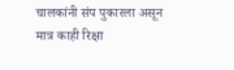चालकांनी संप पुकारला असून मात्र काही रिक्षा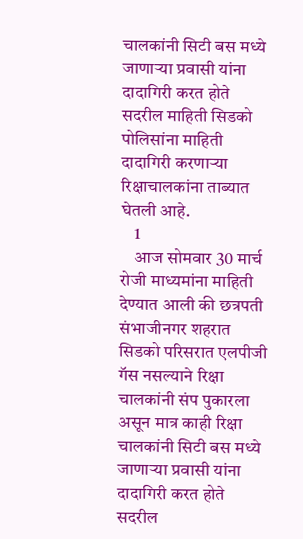चालकांनी सिटी बस मध्ये जाणाऱ्या प्रवासी यांना दादागिरी करत होते सदरील माहिती सिडको पोलिसांना माहिती दादागिरी करणाऱ्या रिक्षाचालकांना ताब्यात घेतली आहे.
    1
    आज सोमवार 30 मार्च रोजी माध्यमांना माहिती देण्यात आली की छत्रपती संभाजीनगर शहरात सिडको परिसरात एलपीजी गॅस नसल्याने रिक्षा चालकांनी संप पुकारला असून मात्र काही रिक्षा चालकांनी सिटी बस मध्ये जाणाऱ्या प्रवासी यांना दादागिरी करत होते सदरील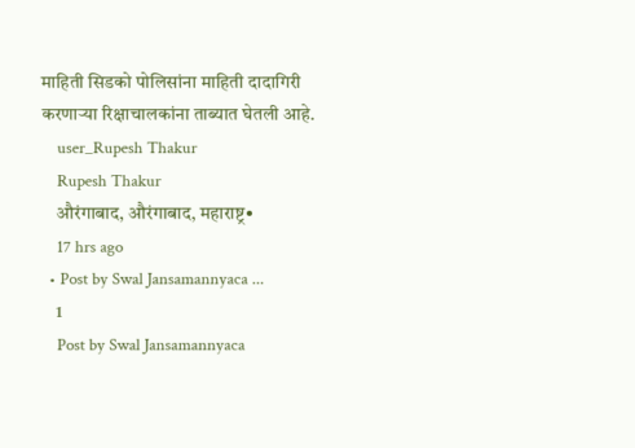माहिती सिडको पोलिसांना माहिती दादागिरी करणाऱ्या रिक्षाचालकांना ताब्यात घेतली आहे.
    user_Rupesh Thakur
    Rupesh Thakur
    औरंगाबाद, औरंगाबाद, महाराष्ट्र•
    17 hrs ago
  • Post by Swal Jansamannyaca ...
    1
    Post by Swal Jansamannyaca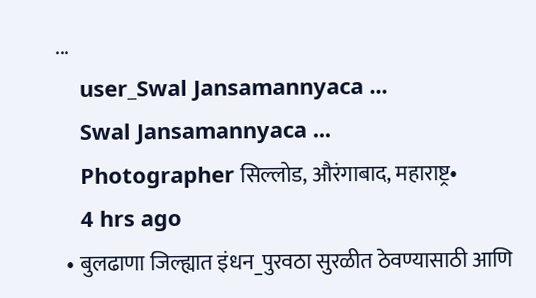...
    user_Swal Jansamannyaca ...
    Swal Jansamannyaca ...
    Photographer सिल्लोड, औरंगाबाद, महाराष्ट्र•
    4 hrs ago
  • बुलढाणा जिल्ह्यात इंधन_पुरवठा सुरळीत ठेवण्यासाठी आणि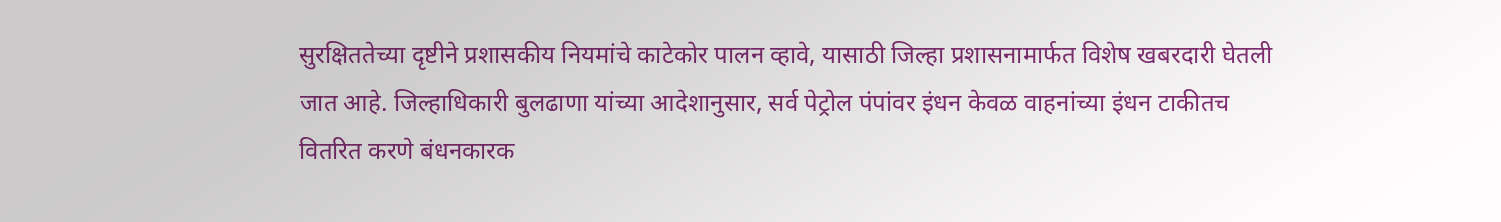सुरक्षिततेच्या दृष्टीने प्रशासकीय नियमांचे काटेकोर पालन व्हावे, यासाठी जिल्हा प्रशासनामार्फत विशेष खबरदारी घेतली जात आहे. जिल्हाधिकारी बुलढाणा यांच्या आदेशानुसार, सर्व पेट्रोल पंपांवर इंधन केवळ वाहनांच्या इंधन टाकीतच वितरित करणे बंधनकारक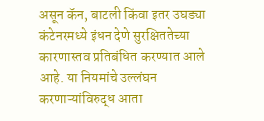असून कॅन, बाटली किंवा इतर उघड्या कंटेनरमध्ये इंधन देणे सुरक्षिततेच्या कारणास्तव प्रतिबंधित करण्यात आले आहे. या नियमांचे उल्लंघन करणाऱ्यांविरुद्ध आता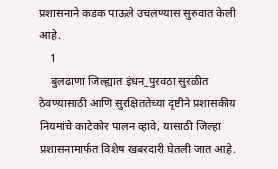प्रशासनाने कडक पाऊले उचलण्यास सुरुवात केली आहे.
    1
    बुलढाणा जिल्ह्यात इंधन_पुरवठा सुरळीत ठेवण्यासाठी आणि सुरक्षिततेच्या दृष्टीने प्रशासकीय नियमांचे काटेकोर पालन व्हावे, यासाठी जिल्हा प्रशासनामार्फत विशेष खबरदारी घेतली जात आहे.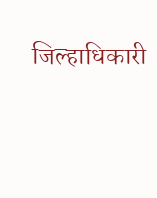जिल्हाधिकारी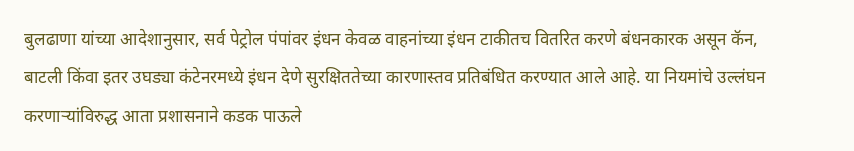बुलढाणा यांच्या आदेशानुसार, सर्व पेट्रोल पंपांवर इंधन केवळ वाहनांच्या इंधन टाकीतच वितरित करणे बंधनकारक असून कॅन, बाटली किंवा इतर उघड्या कंटेनरमध्ये इंधन देणे सुरक्षिततेच्या कारणास्तव प्रतिबंधित करण्यात आले आहे. या नियमांचे उल्लंघन करणाऱ्यांविरुद्ध आता प्रशासनाने कडक पाऊले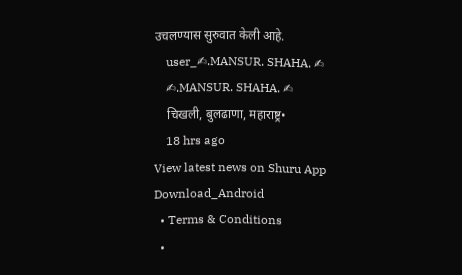उचलण्यास सुरुवात केली आहे.
    user_✍.MANSUR. SHAHA. ✍
    ✍.MANSUR. SHAHA. ✍
    चिखली, बुलढाणा, महाराष्ट्र•
    18 hrs ago
View latest news on Shuru App
Download_Android
  • Terms & Conditions
  •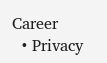Career
  • Privacy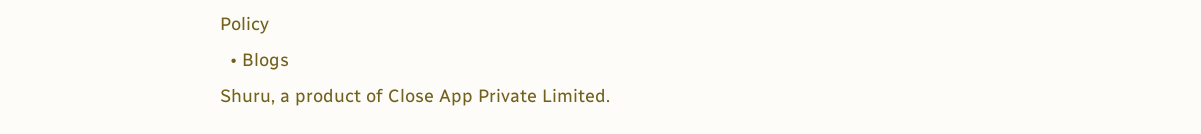Policy
  • Blogs
Shuru, a product of Close App Private Limited.